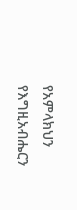የአምላክህን የእግዚአብሔርን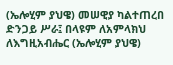(ኤሎሂም ያህዌ) መሠዊያ ካልተጠረበ ድንጋይ ሥራ፤ በላዩም ለአምላክህ ለእግዚአብሔር (ኤሎሂም ያህዌ)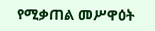የሚቃጠል መሥዋዕት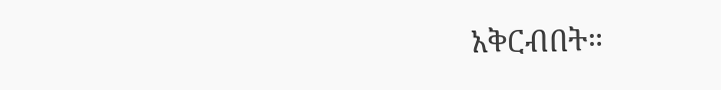አቅርብበት።